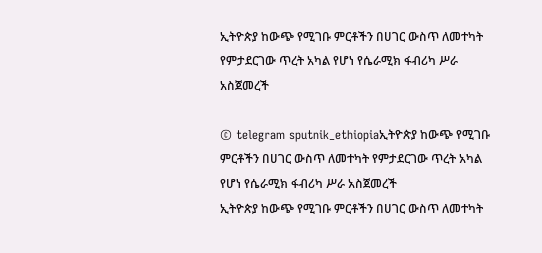ኢትዮጵያ ከውጭ የሚገቡ ምርቶችን በሀገር ውስጥ ለመተካት የምታደርገው ጥረት አካል የሆነ የሴራሚክ ፋብሪካ ሥራ አስጀመረች

© telegram sputnik_ethiopiaኢትዮጵያ ከውጭ የሚገቡ ምርቶችን በሀገር ውስጥ ለመተካት የምታደርገው ጥረት አካል የሆነ የሴራሚክ ፋብሪካ ሥራ አስጀመረች
ኢትዮጵያ ከውጭ የሚገቡ ምርቶችን በሀገር ውስጥ ለመተካት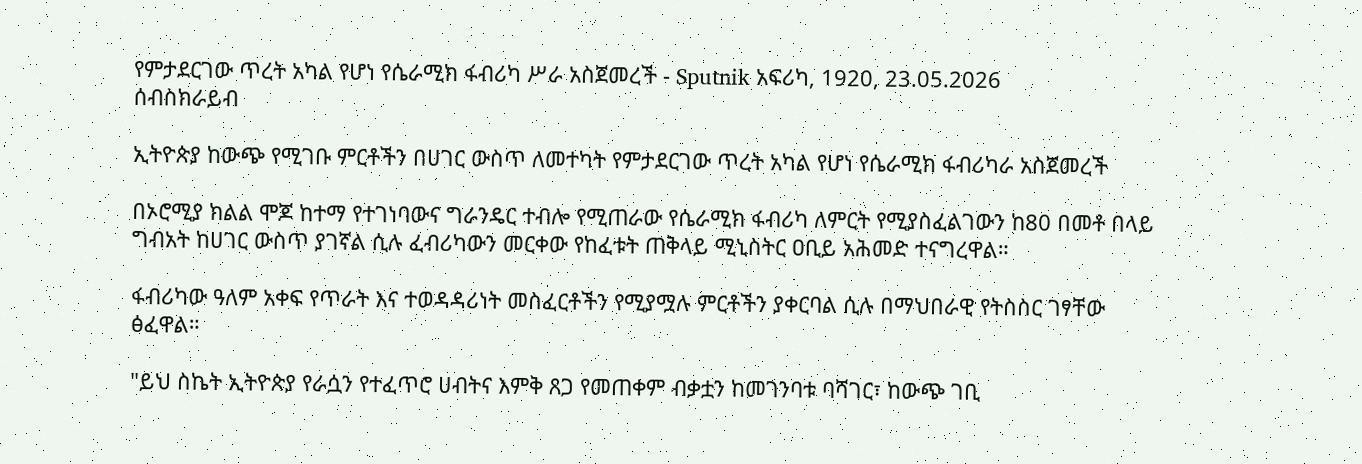የምታደርገው ጥረት አካል የሆነ የሴራሚክ ፋብሪካ ሥራ አስጀመረች - Sputnik አፍሪካ, 1920, 23.05.2026
ሰብስክራይብ

ኢትዮጵያ ከውጭ የሚገቡ ምርቶችን በሀገር ውስጥ ለመተካት የምታደርገው ጥረት አካል የሆነ የሴራሚክ ፋብሪካራ አስጀመረች

በኦሮሚያ ክልል ሞጆ ከተማ የተገነባውና ግራንዴር ተብሎ የሚጠራው የሴራሚክ ፋብሪካ ለምርት የሚያስፈልገውን ከ80 በመቶ በላይ ግብአት ከሀገር ውስጥ ያገኛል ሲሉ ፈብሪካውን መርቀው የከፈቱት ጠቅላይ ሚኒስትር ዐቢይ አሕመድ ተናግረዋል።

ፋብሪካው ዓለም አቀፍ የጥራት እና ተወዳዳሪነት መስፈርቶችን የሚያሟሉ ምርቶችን ያቀርባል ሲሉ በማህበራዊ የትስስር ገፃቸው ፅፈዋል።

"ይህ ስኬት ኢትዮጵያ የራሷን የተፈጥሮ ሀብትና እምቅ ጸጋ የመጠቀም ብቃቷን ከመገንባቱ ባሻገር፣ ከውጭ ገቢ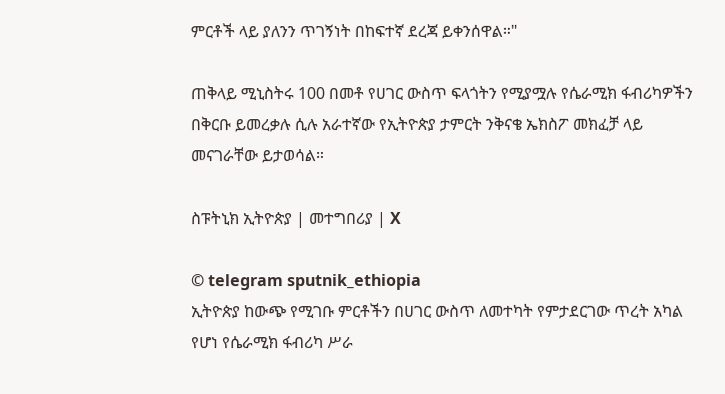ምርቶች ላይ ያለንን ጥገኝነት በከፍተኛ ደረጃ ይቀንሰዋል።"

ጠቅላይ ሚኒስትሩ 100 በመቶ የሀገር ውስጥ ፍላጎትን የሚያሟሉ የሴራሚክ ፋብሪካዎችን በቅርቡ ይመረቃሉ ሲሉ አራተኛው የኢትዮጵያ ታምርት ንቅናቄ ኤክስፖ መክፈቻ ላይ መናገራቸው ይታወሳል።

ስፑትኒክ ኢትዮጵያ | መተግበሪያ | X

© telegram sputnik_ethiopia
ኢትዮጵያ ከውጭ የሚገቡ ምርቶችን በሀገር ውስጥ ለመተካት የምታደርገው ጥረት አካል የሆነ የሴራሚክ ፋብሪካ ሥራ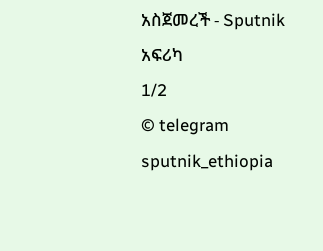አስጀመረች - Sputnik አፍሪካ
1/2
© telegram sputnik_ethiopia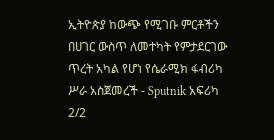ኢትዮጵያ ከውጭ የሚገቡ ምርቶችን በሀገር ውስጥ ለመተካት የምታደርገው ጥረት አካል የሆነ የሴራሚክ ፋብሪካ ሥራ አስጀመረች - Sputnik አፍሪካ
2/2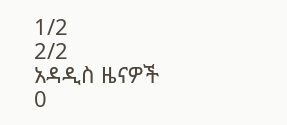1/2
2/2
አዳዲስ ዜናዎች
0